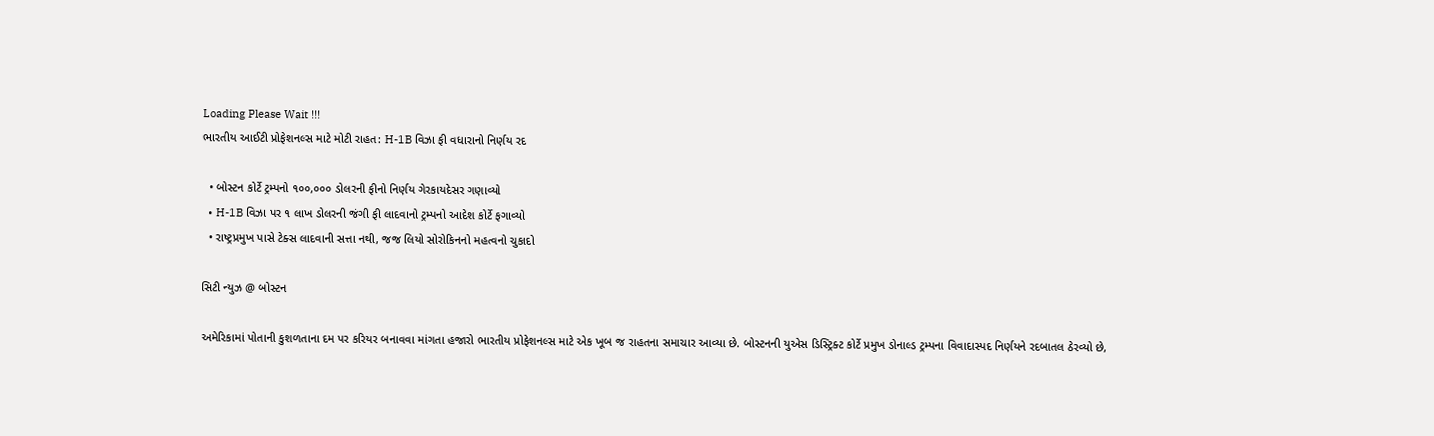Loading Please Wait !!!
ભારતીય આઈટી પ્રોફેશનલ્સ માટે મોટી રાહત: H-1B વિઝા ફી વધારાનો નિર્ણય રદ

  • બોસ્ટન કોર્ટે ટ્રમ્પનો ૧૦૦,૦૦૦ ડોલરની ફીનો નિર્ણય ગેરકાયદેસર ગણાવ્યો
  • H-1B વિઝા પર ૧ લાખ ડોલરની જંગી ફી લાદવાનો ટ્રમ્પનો આદેશ કોર્ટે ફગાવ્યો
  • રાષ્ટ્રપ્રમુખ પાસે ટેક્સ લાદવાની સત્તા નથી, જજ લિયો સોરોકિનનો મહત્વનો ચુકાદો

સિટી ન્યુઝ @ બોસ્ટન

અમેરિકામાં પોતાની કુશળતાના દમ પર કરિયર બનાવવા માંગતા હજારો ભારતીય પ્રોફેશનલ્સ માટે એક ખૂબ જ રાહતના સમાચાર આવ્યા છે. બોસ્ટનની યુએસ ડિસ્ટ્રિક્ટ કોર્ટે પ્રમુખ ડોનાલ્ડ ટ્રમ્પના વિવાદાસ્પદ નિર્ણયને રદબાતલ ઠેરવ્યો છે,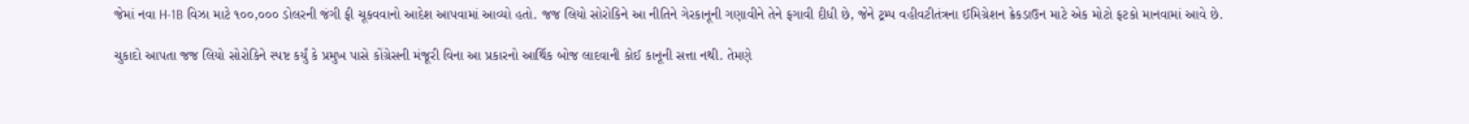જેમાં નવા H-1B વિઝા માટે ૧૦૦,૦૦૦ ડોલરની જંગી ફી ચૂકવવાનો આદેશ આપવામાં આવ્યો હતો. જજ લિયો સોરોકિને આ નીતિને ગેરકાનૂની ગણાવીને તેને ફગાવી દીધી છે, જેને ટ્રમ્પ વહીવટીતંત્રના ઈમિગ્રેશન ક્રેકડાઉન માટે એક મોટો ફટકો માનવામાં આવે છે.

ચુકાદો આપતા જજ લિયો સોરોકિને સ્પષ્ટ કર્યું કે પ્રમુખ પાસે કોંગ્રેસની મંજૂરી વિના આ પ્રકારનો આર્થિક બોજ લાદવાની કોઈ કાનૂની સત્તા નથી. તેમણે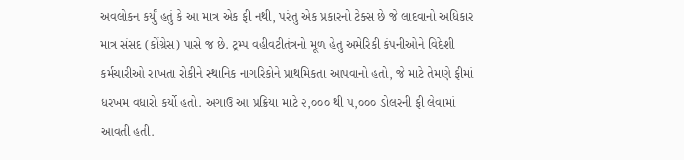અવલોકન કર્યું હતું કે આ માત્ર એક ફી નથી, પરંતુ એક પ્રકારનો ટેક્સ છે જે લાદવાનો અધિકાર માત્ર સંસદ (કોંગ્રેસ) પાસે જ છે. ટ્રમ્પ વહીવટીતંત્રનો મૂળ હેતુ અમેરિકી કંપનીઓને વિદેશી કર્મચારીઓ રાખતા રોકીને સ્થાનિક નાગરિકોને પ્રાથમિકતા આપવાનો હતો, જે માટે તેમણે ફીમાં ધરખમ વધારો કર્યો હતો. અગાઉ આ પ્રક્રિયા માટે ૨,૦૦૦ થી ૫,૦૦૦ ડોલરની ફી લેવામાં આવતી હતી.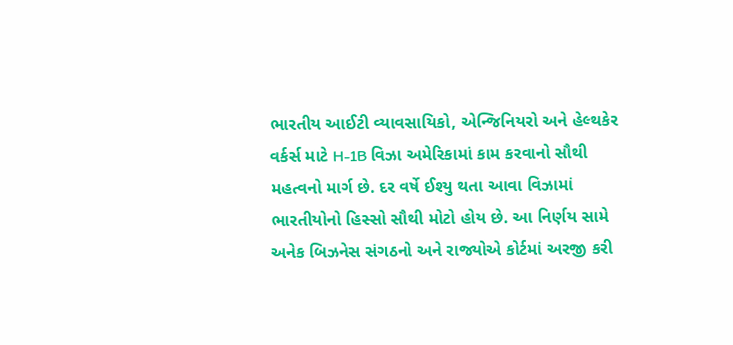ભારતીય આઈટી વ્યાવસાયિકો, એન્જિનિયરો અને હેલ્થકેર વર્કર્સ માટે H-1B વિઝા અમેરિકામાં કામ કરવાનો સૌથી મહત્વનો માર્ગ છે. દર વર્ષે ઈશ્યુ થતા આવા વિઝામાં ભારતીયોનો હિસ્સો સૌથી મોટો હોય છે. આ નિર્ણય સામે અનેક બિઝનેસ સંગઠનો અને રાજ્યોએ કોર્ટમાં અરજી કરી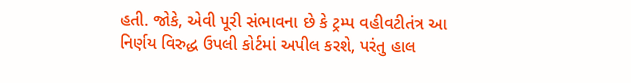હતી. જોકે, એવી પૂરી સંભાવના છે કે ટ્રમ્પ વહીવટીતંત્ર આ નિર્ણય વિરુદ્ધ ઉપલી કોર્ટમાં અપીલ કરશે, પરંતુ હાલ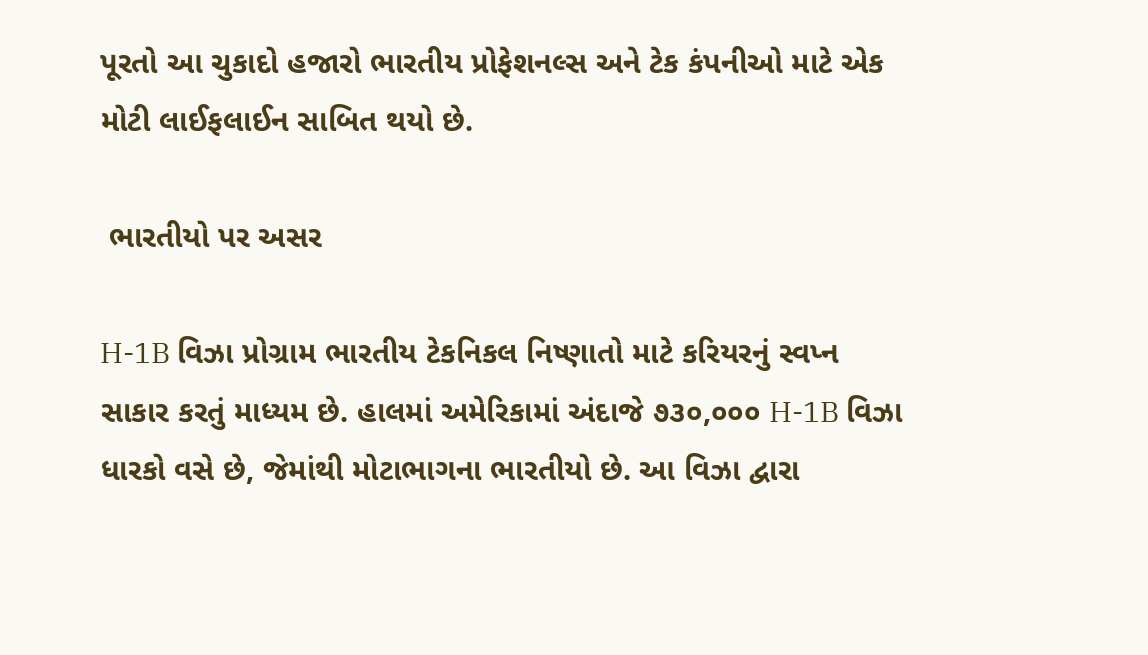પૂરતો આ ચુકાદો હજારો ભારતીય પ્રોફેશનલ્સ અને ટેક કંપનીઓ માટે એક મોટી લાઈફલાઈન સાબિત થયો છે.

 ભારતીયો પર અસર

H-1B વિઝા પ્રોગ્રામ ભારતીય ટેકનિકલ નિષ્ણાતો માટે કરિયરનું સ્વપ્ન સાકાર કરતું માધ્યમ છે. હાલમાં અમેરિકામાં અંદાજે ૭૩૦,૦૦૦ H-1B વિઝા ધારકો વસે છે, જેમાંથી મોટાભાગના ભારતીયો છે. આ વિઝા દ્વારા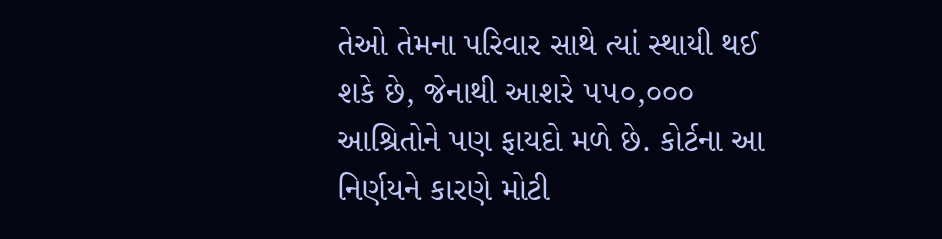તેઓ તેમના પરિવાર સાથે ત્યાં સ્થાયી થઈ શકે છે, જેનાથી આશરે ૫૫૦,૦૦૦ આશ્રિતોને પણ ફાયદો મળે છે. કોર્ટના આ નિર્ણયને કારણે મોટી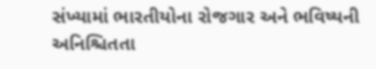સંખ્યામાં ભારતીયોના રોજગાર અને ભવિષ્યની અનિશ્ચિતતા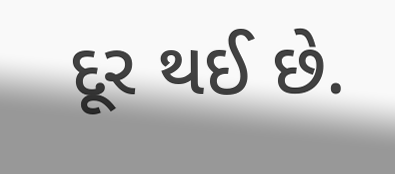દૂર થઈ છે.